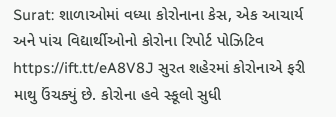Surat: શાળાઓમાં વધ્યા કોરોનાના કેસ, એક આચાર્ય અને પાંચ વિદ્યાર્થીઓનો કોરોના રિપોર્ટ પોઝિટિવ https://ift.tt/eA8V8J સુરત શહેરમાં કોરોનાએ ફરી માથુ ઉંચક્યું છે. કોરોના હવે સ્કૂલો સુધી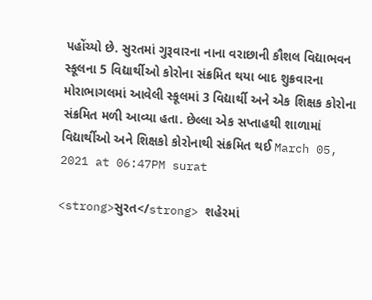પહોંચ્યો છે. સુરતમાં ગુરૂવારના નાના વરાછાની કૌશલ વિદ્યાભવન સ્કૂલના 5 વિદ્યાર્થીઓ કોરોના સંક્રમિત થયા બાદ શુક્રવારના મોરાભાગલમાં આવેલી સ્કૂલમાં 3 વિદ્યાર્થી અને એક શિક્ષક કોરોના સંક્રમિત મળી આવ્યા હતા. છેલ્લા એક સપ્તાહથી શાળામાં વિદ્યાર્થીઓ અને શિક્ષકો કોરોનાથી સંક્રમિત થઈ March 05, 2021 at 06:47PM surat

<strong>સુરત</strong> શહેરમાં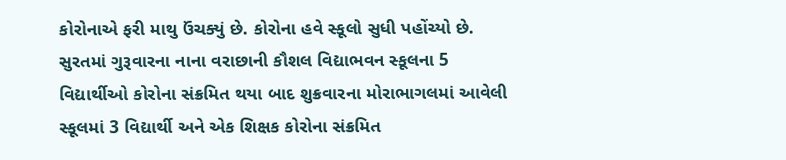કોરોનાએ ફરી માથુ ઉંચક્યું છે. કોરોના હવે સ્કૂલો સુધી પહોંચ્યો છે. સુરતમાં ગુરૂવારના નાના વરાછાની કૌશલ વિદ્યાભવન સ્કૂલના 5 વિદ્યાર્થીઓ કોરોના સંક્રમિત થયા બાદ શુક્રવારના મોરાભાગલમાં આવેલી સ્કૂલમાં 3 વિદ્યાર્થી અને એક શિક્ષક કોરોના સંક્રમિત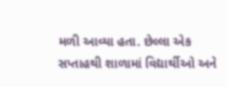મળી આવ્યા હતા. છેલ્લા એક સપ્તાહથી શાળામાં વિદ્યાર્થીઓ અને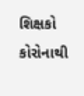શિક્ષકો કોરોનાથી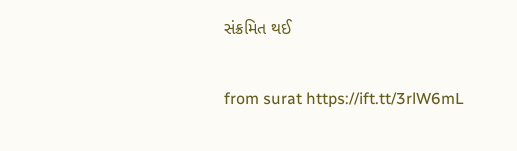સંક્રમિત થઈ

from surat https://ift.tt/3rlW6mL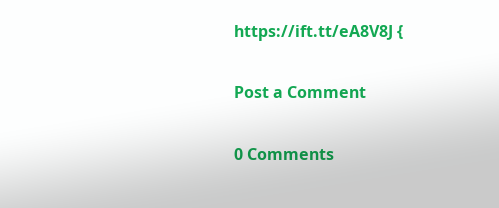https://ift.tt/eA8V8J {

Post a Comment

0 Comments